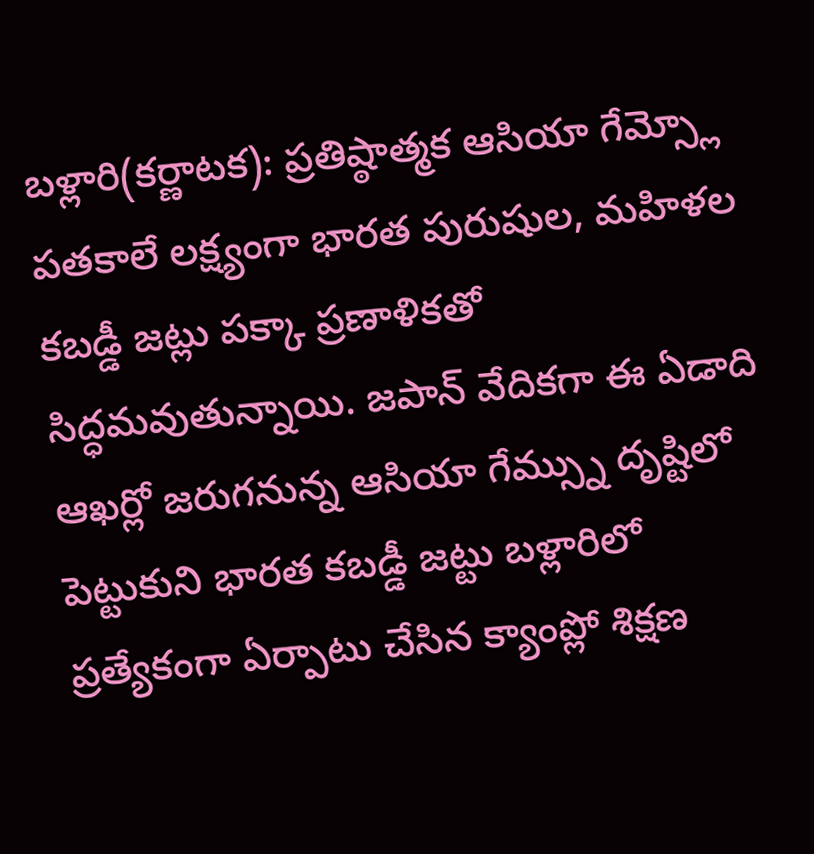బళ్లారి(కర్ణాటక): ప్రతిష్ఠాత్మక ఆసియా గేమ్స్లో పతకాలే లక్ష్యంగా భారత పురుషుల, మహిళల కబడ్డీ జట్లు పక్కా ప్రణాళికతో సిద్ధమవుతున్నాయి. జపాన్ వేదికగా ఈ ఏడాది ఆఖర్లో జరుగనున్న ఆసియా గేమ్స్ను దృష్టిలో పెట్టుకుని భారత కబడ్డీ జట్టు బళ్లారిలో ప్రత్యేకంగా ఏర్పాటు చేసిన క్యాంప్లో శిక్షణ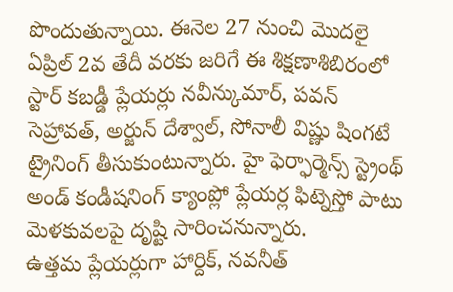పొందుతున్నాయి. ఈనెల 27 నుంచి మొదలై ఏప్రిల్ 2వ తేదీ వరకు జరిగే ఈ శిక్షణాశిబిరంలో స్టార్ కబడ్డీ ప్లేయర్లు నవీన్కుమార్, పవన్ సెహ్రావత్, అర్జున్ దేశ్వాల్, సోనాలీ విష్ణు షింగటే ట్రైనింగ్ తీసుకుంటున్నారు. హై ఫెర్ఫార్మెన్స్ స్ట్రెంథ్ అండ్ కండీషనింగ్ క్యాంప్లో ప్లేయర్ల ఫిట్నెస్తో పాటు మెళకువలపై దృష్టి సారించనున్నారు.
ఉత్తమ ప్లేయర్లుగా హార్దిక్, నవనీత్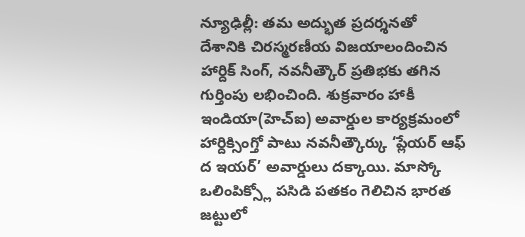న్యూఢిల్లీ: తమ అద్భుత ప్రదర్శనతో దేశానికి చిరస్మరణీయ విజయాలందించిన హార్దిక్ సింగ్, నవనీత్కౌర్ ప్రతిభకు తగిన గుర్తింపు లభించింది. శుక్రవారం హాకీ ఇండియా(హెచ్ఐ) అవార్డుల కార్యక్రమంలో హార్దిక్సింగ్తో పాటు నవనీత్కౌర్కు ‘ప్లేయర్ ఆఫ్ ద ఇయర్’ అవార్డులు దక్కాయి. మాస్కో ఒలింపిక్స్లో పసిడి పతకం గెలిచిన భారత జట్టులో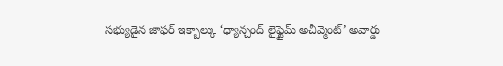సభ్యుడైన జాఫర్ ఇక్బాల్కు ‘ధ్యాన్చంద్ లైఫ్టైమ్ అచీవ్మెంట్’ అవార్డు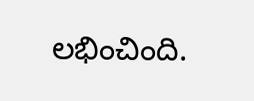లభించింది.